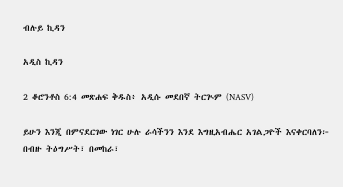ብሉይ ኪዳን

አዲስ ኪዳን

2 ቆሮንቶስ 6:4 መጽሐፍ ቅዱስ፥ አዲሱ መደበኛ ትርጒም (NASV)

ይሁን እንጂ በምናደርገው ነገር ሁሉ ራሳችንን እንደ እግዚአብሔር አገልጋዮች እናቀርባለን፦ በብዙ ትዕግሥት፣ በመከራ፣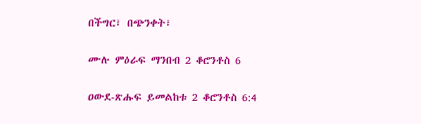በችግር፣ በጭንቀት፣

ሙሉ ምዕራፍ ማንበብ 2 ቆሮንቶስ 6

ዐውደ-ጽሑፍ ይመልከቱ 2 ቆሮንቶስ 6:4